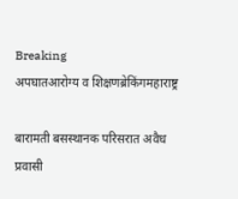Breaking
अपघातआरोग्य व शिक्षणब्रेकिंगमहाराष्ट्र

बारामती बसस्थानक परिसरात अवैध प्रवासी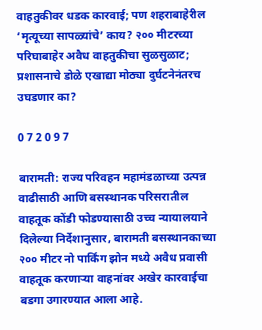वाहतुकीवर धडक कारवाई; पण शहराबाहेरील ‘मृत्यूच्या सापळ्यांचे’ काय? २०० मीटरच्या परिघाबाहेर अवैध वाहतुकीचा सुळसुळाट; प्रशासनाचे डोळे एखाद्या मोठ्या दुर्घटनेनंतरच उघडणार का?

0 7 2 0 9 7

बारामती: राज्य परिवहन महामंडळाच्या उत्पन्न वाढीसाठी आणि बसस्थानक परिसरातील वाहतूक कोंडी फोडण्यासाठी उच्च न्यायालयाने दिलेल्या निर्देशानुसार, बारामती बसस्थानकाच्या २०० मीटर नो पार्किंग झोन मध्ये अवैध प्रवासी वाहतूक करणाऱ्या वाहनांवर अखेर कारवाईचा बडगा उगारण्यात आला आहे.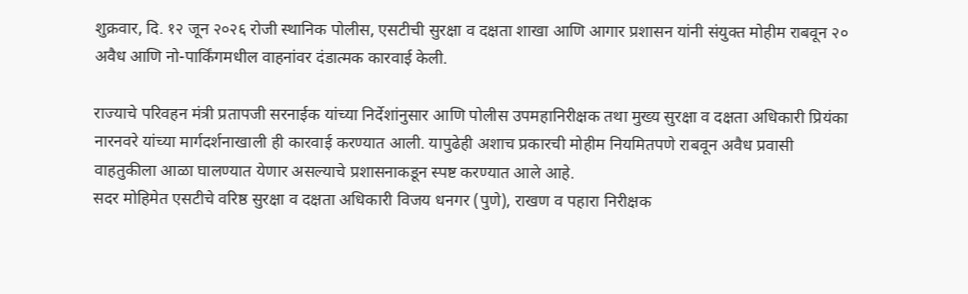शुक्रवार, दि. १२ जून २०२६ रोजी स्थानिक पोलीस, एसटीची सुरक्षा व दक्षता शाखा आणि आगार प्रशासन यांनी संयुक्त मोहीम राबवून २० अवैध आणि नो-पार्किंगमधील वाहनांवर दंडात्मक कारवाई केली.

राज्याचे परिवहन मंत्री प्रतापजी सरनाईक यांच्या निर्देशांनुसार आणि पोलीस उपमहानिरीक्षक तथा मुख्य सुरक्षा व दक्षता अधिकारी प्रियंका नारनवरे यांच्या मार्गदर्शनाखाली ही कारवाई करण्यात आली. यापुढेही अशाच प्रकारची मोहीम नियमितपणे राबवून अवैध प्रवासी वाहतुकीला आळा घालण्यात येणार असल्याचे प्रशासनाकडून स्पष्ट करण्यात आले आहे.
सदर मोहिमेत एसटीचे वरिष्ठ सुरक्षा व दक्षता अधिकारी विजय धनगर (पुणे), राखण व पहारा निरीक्षक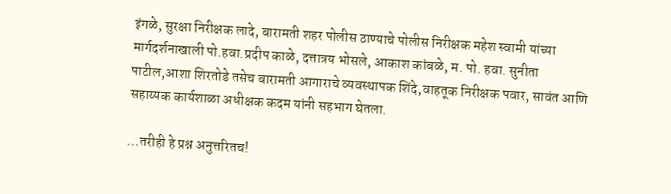इंगळे, सुरक्षा निरीक्षक लादे, बारामती शहर पोलीस ठाण्याचे पोलीस निरीक्षक महेश स्वामी यांच्या मार्गदर्शनाखाली पो.हवा.प्रदीप काळे, दत्तात्रय भोसले, आकाश कांबळे, म. पो. हवा. सुनीता पाटील,आशा शिरतोडे तसेच बारामती आगाराचे व्यवस्थापक शिंदे,वाहतूक निरीक्षक पवार, सावंत आणि सहाय्यक कार्यशाळा अधीक्षक कदम यांनी सहभाग घेतला.

…तरीही हे प्रश्न अनुत्तरितच!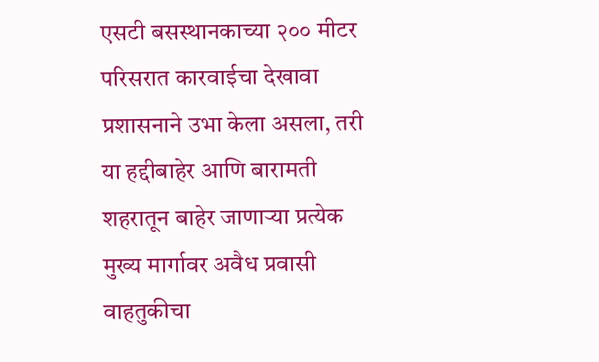एसटी बसस्थानकाच्या २०० मीटर परिसरात कारवाईचा देखावा प्रशासनाने उभा केला असला, तरी या हद्दीबाहेर आणि बारामती शहरातून बाहेर जाणाऱ्या प्रत्येक मुख्य मार्गावर अवैध प्रवासी वाहतुकीचा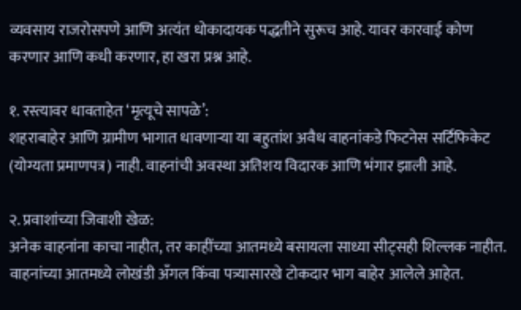व्यवसाय राजरोसपणे आणि अत्यंत धोकादायक पद्धतीने सुरूच आहे. यावर कारवाई कोण करणार आणि कधी करणार, हा खरा प्रश्न आहे.

१. रस्त्यावर धावताहेत ‘मृत्यूचे सापळे’:
शहराबाहेर आणि ग्रामीण भागात धावणाऱ्या या बहुतांश अवैध वाहनांकडे फिटनेस सर्टिफिकेट (योग्यता प्रमाणपत्र) नाही. वाहनांची अवस्था अतिशय विदारक आणि भंगार झाली आहे.

२. प्रवाशांच्या जिवाशी खेळ:
अनेक वाहनांना काचा नाहीत, तर काहींच्या आतमध्ये बसायला साध्या सीट्सही शिल्लक नाहीत. वाहनांच्या आतमध्ये लोखंडी अँगल किंवा पत्र्यासारखे टोकदार भाग बाहेर आलेले आहेत.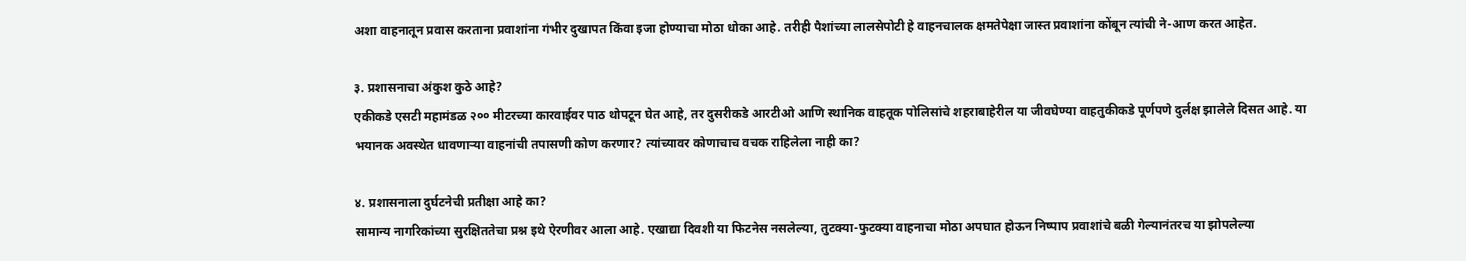अशा वाहनातून प्रवास करताना प्रवाशांना गंभीर दुखापत किंवा इजा होण्याचा मोठा धोका आहे. तरीही पैशांच्या लालसेपोटी हे वाहनचालक क्षमतेपेक्षा जास्त प्रवाशांना कोंबून त्यांची ने-आण करत आहेत.

३. प्रशासनाचा अंकुश कुठे आहे?
एकीकडे एसटी महामंडळ २०० मीटरच्या कारवाईवर पाठ थोपटून घेत आहे, तर दुसरीकडे आरटीओ आणि स्थानिक वाहतूक पोलिसांचे शहराबाहेरील या जीवघेण्या वाहतुकीकडे पूर्णपणे दुर्लक्ष झालेले दिसत आहे. या भयानक अवस्थेत धावणाऱ्या वाहनांची तपासणी कोण करणार? त्यांच्यावर कोणाचाच वचक राहिलेला नाही का?

४. प्रशासनाला दुर्घटनेची प्रतीक्षा आहे का?
सामान्य नागरिकांच्या सुरक्षिततेचा प्रश्न इथे ऐरणीवर आला आहे. एखाद्या दिवशी या फिटनेस नसलेल्या, तुटक्या-फुटक्या वाहनाचा मोठा अपघात होऊन निष्पाप प्रवाशांचे बळी गेल्यानंतरच या झोपलेल्या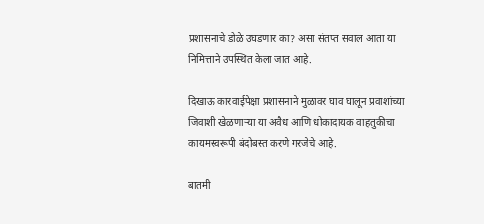प्रशासनाचे डोळे उघडणार का? असा संतप्त सवाल आता या निमित्ताने उपस्थित केला जात आहे.

दिखाऊ कारवाईपेक्षा प्रशासनाने मुळावर घाव घालून प्रवाशांच्या जिवाशी खेळणाऱ्या या अवैध आणि धोकादायक वाहतुकीचा कायमस्वरूपी बंदोबस्त करणे गरजेचे आहे.

बातमी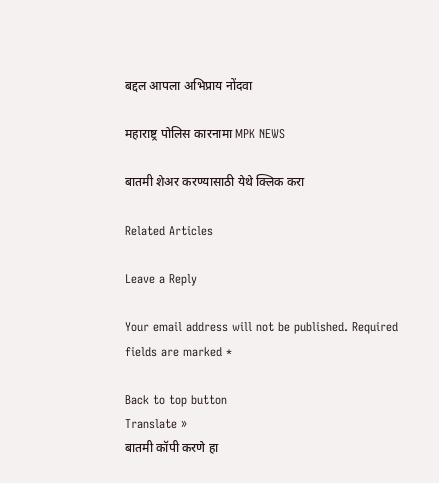बद्दल आपला अभिप्राय नोंदवा

महाराष्ट्र पोलिस कारनामा MPK NEWS

बातमी शेअर करण्यासाठी येथे क्लिक करा

Related Articles

Leave a Reply

Your email address will not be published. Required fields are marked *

Back to top button
Translate »
बातमी कॉपी करणे हा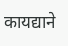कायद्याने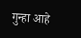गुन्हा आहे